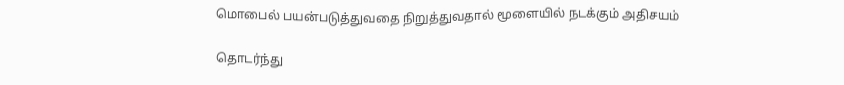மொபைல் பயன்படுத்துவதை நிறுத்துவதால் மூளையில் நடக்கும் அதிசயம்

தொடர்ந்து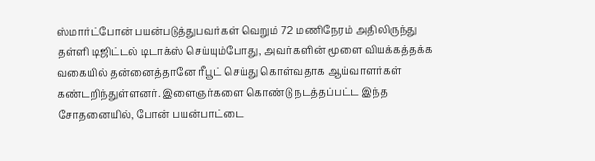ஸ்மார்ட்போன் பயன்படுத்துபவர்கள் வெறும் 72 மணிநேரம் அதிலிருந்து தள்ளி டிஜிட்டல் டிடாக்ஸ் செய்யும்போது, அவர்களின் மூளை வியக்கத்தக்க வகையில் தன்னைத்தானே ரீபூட் செய்து கொள்வதாக ஆய்வாளர்கள் கண்டறிந்துள்ளனர். இளைஞர்களை கொண்டு நடத்தப்பட்ட இந்த சோதனையில், போன் பயன்பாட்டை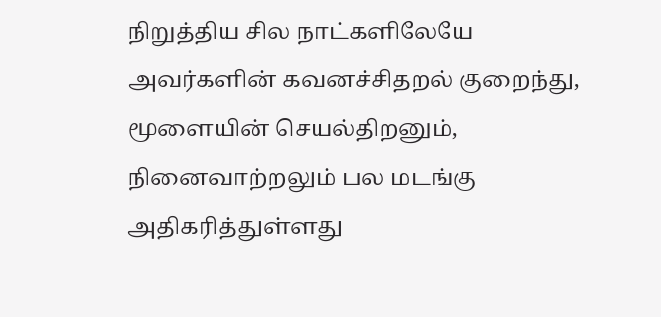நிறுத்திய சில நாட்களிலேயே அவர்களின் கவனச்சிதறல் குறைந்து, மூளையின் செயல்திறனும், நினைவாற்றலும் பல மடங்கு அதிகரித்துள்ளது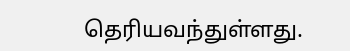தெரியவந்துள்ளது.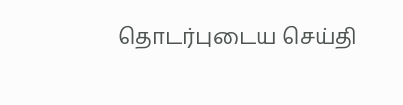தொடர்புடைய செய்தி